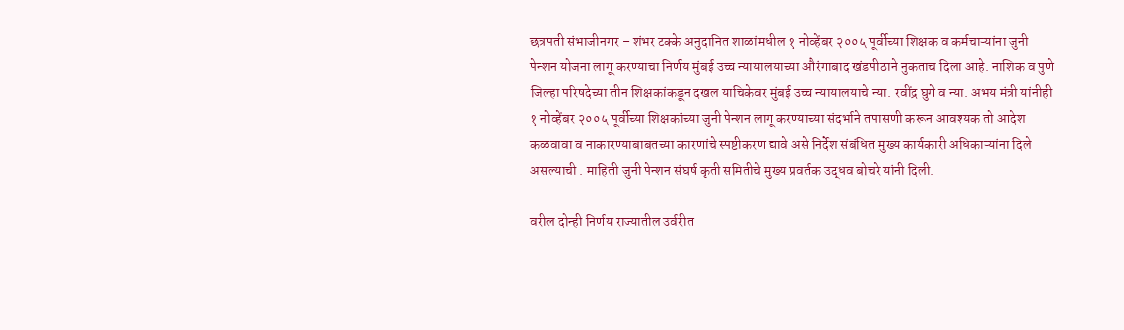छत्रपती संभाजीनगर – शंभर टक्के अनुदानित शाळांमधील १ नोव्हेंबर २००५ पूर्वीच्या शिक्षक व कर्मचाऱ्यांना जुनी पेन्शन योजना लागू करण्याचा निर्णय मुंबई उच्च न्यायालयाच्या औरंगाबाद खंडपीठाने नुकताच दिला आहे. नाशिक व पुणे जिल्हा परिषदेच्या तीन शिक्षकांकडून दखल याचिकेवर मुंबई उच्च न्यायालयाचे न्या. रवींद्र घुगे व न्या. अभय मंत्री यांनीही १ नोव्हेंबर २००५ पूर्वीच्या शिक्षकांच्या जुनी पेन्शन लागू करण्याच्या संदर्भाने तपासणी करून आवश्यक तो आदेश कळवावा व नाकारण्याबाबतच्या कारणांचे स्पष्टीकरण द्यावे असे निर्देश संबंधित मुख्य कार्यकारी अधिकाऱ्यांना दिले असल्याची . माहिती जुनी पेन्शन संघर्ष कृती समितीचे मुख्य प्रवर्तक उद्धव बोचरे यांनी दिली.

वरील दोन्ही निर्णय राज्यातील उर्वरीत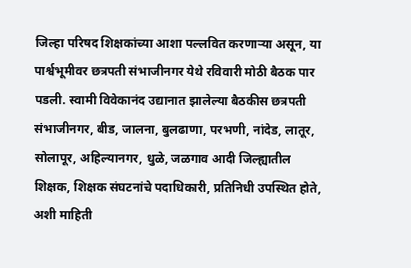जिल्हा परिषद शिक्षकांच्या आशा पल्लवित करणाऱ्या असून, या पार्श्वभूमीवर छत्रपती संभाजीनगर येथे रविवारी मोठी बैठक पार पडली. स्वामी विवेकानंद उद्यानात झालेल्या बैठकीस छत्रपती संभाजीनगर, बीड, जालना, बुलढाणा, परभणी, नांदेड, लातूर, सोलापूर, अहिल्यानगर, धुळे, जळगाव आदी जिल्ह्यातील शिक्षक, शिक्षक संघटनांचे पदाधिकारी, प्रतिनिधी उपस्थित होते, अशी माहिती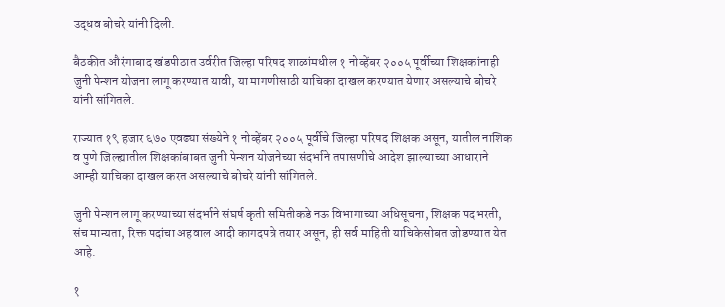उद्धव बोचरे यांनी दिली.

बैठकीत औरंगाबाद खंडपीठात उर्वरीत जिल्हा परिषद शाळांमधील १ नोव्हेंबर २००५ पूर्वीच्या शिक्षकांनाही जुनी पेन्शन योजना लागू करण्यात यावी, या मागणीसाठी याचिका दाखल करण्यात येणार असल्याचे बोचरे यांनी सांगितले.

राज्यात १९ हजार ६७० एवढ्या संख्येने १ नोव्हेंबर २००५ पूर्वीचे जिल्हा परिषद शिक्षक असून, यातील नाशिक व पुणे जिल्ह्यातील शिक्षकांबाबत जुनी पेन्शन योजनेच्या संदर्भाने तपासणीचे आदेश झाल्याच्या आधाराने आम्ही याचिका दाखल करत असल्याचे बोचरे यांनी सांगितले.

जुनी पेन्शन लागू करण्याच्या संदर्भाने संघर्ष कृती समितीकडे नऊ विभागाच्या अधिसूचना, शिक्षक पदभरती, संच मान्यता, रिक्त पदांचा अहवाल आदी कागदपत्रे तयार असून, ही सर्व माहिती याचिकेसोबत जोडण्यात येत आहे.

१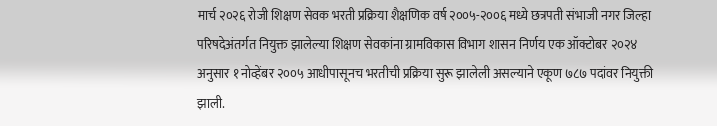मार्च २०२६ रोजी शिक्षण सेवक भरती प्रक्रिया शैक्षणिक वर्ष २००५-२००६ मध्ये छत्रपती संभाजी नगर जिल्हा परिषदेअंतर्गत नियुक्त झालेल्या शिक्षण सेवकांना ग्रामविकास विभाग शासन निर्णय एक ऑक्टोबर २०२४ अनुसार १ नोव्हेंबर २००५ आधीपासूनच भरतीची प्रक्रिया सुरू झालेली असल्याने एकूण ७८७ पदांवर नियुक्ती झाली.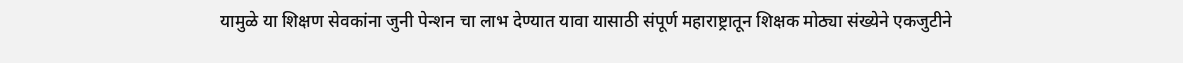यामुळे या शिक्षण सेवकांना जुनी पेन्शन चा लाभ देण्यात यावा यासाठी संपूर्ण महाराष्ट्रातून शिक्षक मोठ्या संख्येने एकजुटीने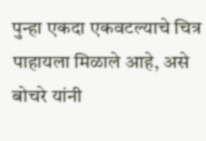पुन्हा एकदा एकवटल्याचे चित्र पाहायला मिळाले आहे, असे बोचरे यांनी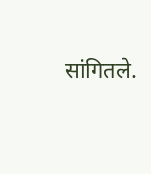सांगितले.